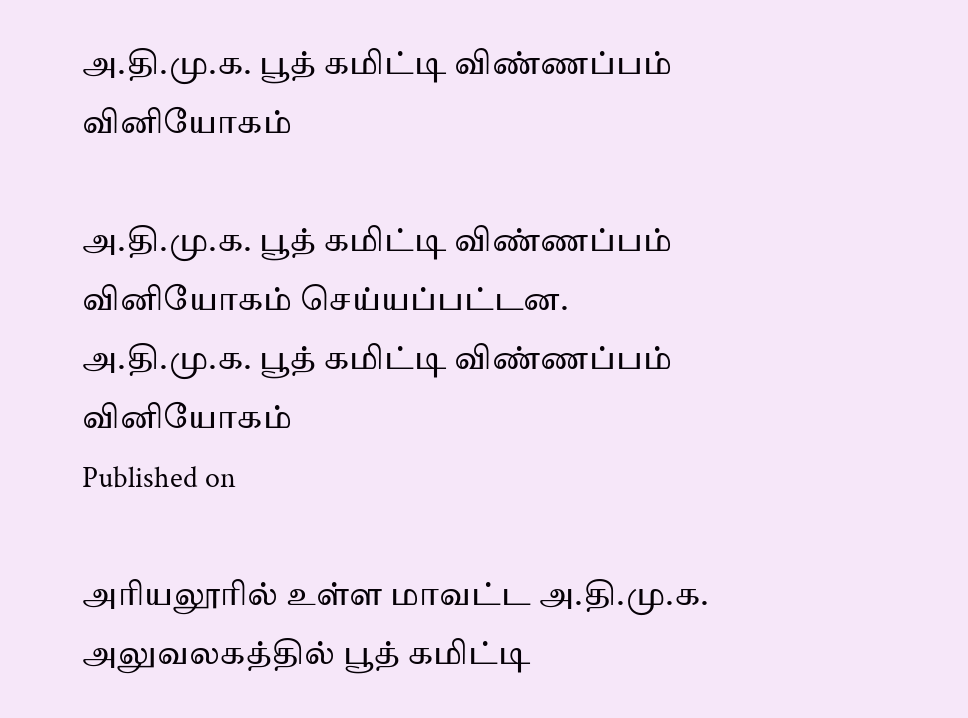அ.தி.மு.க. பூத் கமிட்டி விண்ணப்பம் வினியோகம்

அ.தி.மு.க. பூத் கமிட்டி விண்ணப்பம் வினியோகம் செய்யப்பட்டன.
அ.தி.மு.க. பூத் கமிட்டி விண்ணப்பம் வினியோகம்
Published on

அரியலூரில் உள்ள மாவட்ட அ.தி.மு.க. அலுவலகத்தில் பூத் கமிட்டி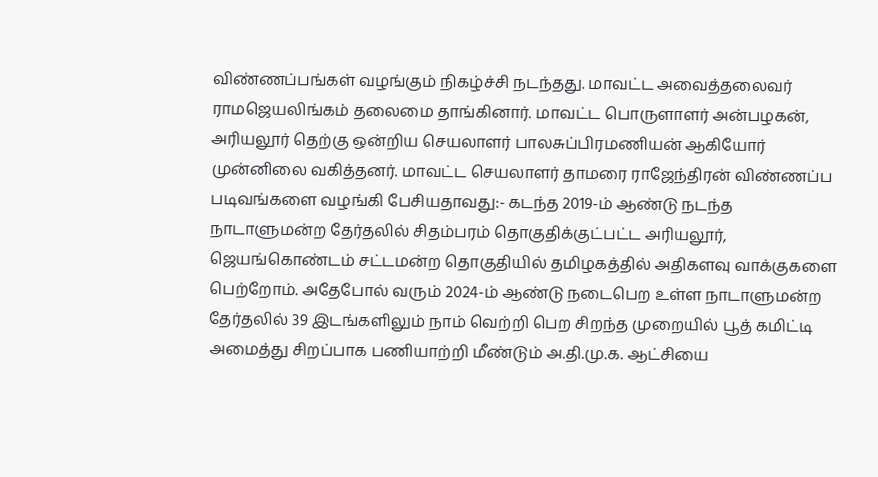விண்ணப்பங்கள் வழங்கும் நிகழ்ச்சி நடந்தது. மாவட்ட அவைத்தலைவர் ராமஜெயலிங்கம் தலைமை தாங்கினார். மாவட்ட பொருளாளர் அன்பழகன், அரியலூர் தெற்கு ஒன்றிய செயலாளர் பாலசுப்பிரமணியன் ஆகியோர் முன்னிலை வகித்தனர். மாவட்ட செயலாளர் தாமரை ராஜேந்திரன் விண்ணப்ப படிவங்களை வழங்கி பேசியதாவது:- கடந்த 2019-ம் ஆண்டு நடந்த நாடாளுமன்ற தேர்தலில் சிதம்பரம் தொகுதிக்குட்பட்ட அரியலூர், ஜெயங்கொண்டம் சட்டமன்ற தொகுதியில் தமிழகத்தில் அதிகளவு வாக்குகளை பெற்றோம். அதேபோல் வரும் 2024-ம் ஆண்டு நடைபெற உள்ள நாடாளுமன்ற தேர்தலில் 39 இடங்களிலும் நாம் வெற்றி பெற சிறந்த முறையில் பூத் கமிட்டி அமைத்து சிறப்பாக பணியாற்றி மீண்டும் அ.தி.மு.க. ஆட்சியை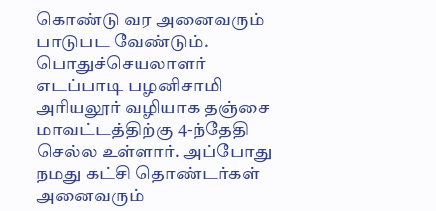கொண்டு வர அனைவரும் பாடுபட வேண்டும். பொதுச்செயலாளர் எடப்பாடி பழனிசாமி அரியலூர் வழியாக தஞ்சை மாவட்டத்திற்கு 4-ந்தேதி செல்ல உள்ளார். அப்போது நமது கட்சி தொண்டர்கள் அனைவரும்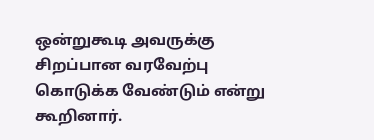ஒன்றுகூடி அவருக்கு சிறப்பான வரவேற்பு கொடுக்க வேண்டும் என்று கூறினார்.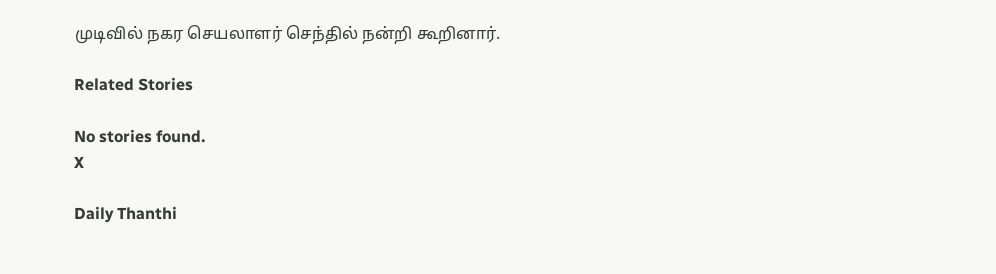முடிவில் நகர செயலாளர் செந்தில் நன்றி கூறினார்.

Related Stories

No stories found.
X

Daily Thanthi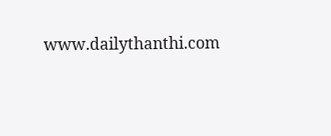www.dailythanthi.com